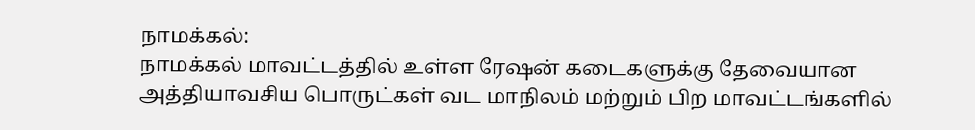நாமக்கல்:
நாமக்கல் மாவட்டத்தில் உள்ள ரேஷன் கடைகளுக்கு தேவையான அத்தியாவசிய பொருட்கள் வட மாநிலம் மற்றும் பிற மாவட்டங்களில்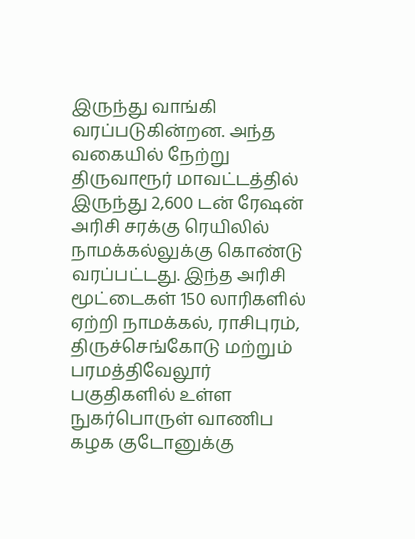இருந்து வாங்கி வரப்படுகின்றன. அந்த வகையில் நேற்று திருவாரூர் மாவட்டத்தில் இருந்து 2,600 டன் ரேஷன் அரிசி சரக்கு ரெயிலில் நாமக்கல்லுக்கு கொண்டு வரப்பட்டது. இந்த அரிசி மூட்டைகள் 150 லாரிகளில் ஏற்றி நாமக்கல், ராசிபுரம், திருச்செங்கோடு மற்றும் பரமத்திவேலூர் பகுதிகளில் உள்ள நுகர்பொருள் வாணிப கழக குடோனுக்கு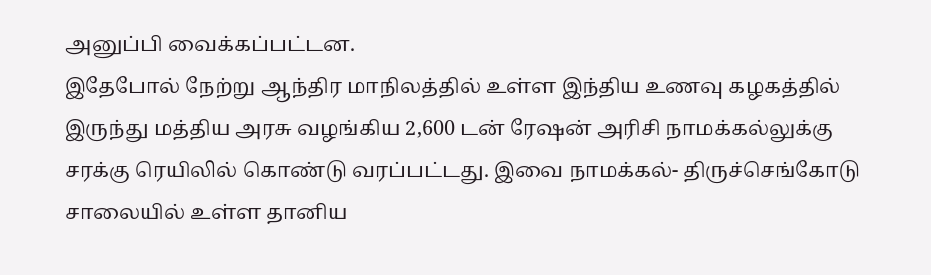அனுப்பி வைக்கப்பட்டன.
இதேபோல் நேற்று ஆந்திர மாநிலத்தில் உள்ள இந்திய உணவு கழகத்தில் இருந்து மத்திய அரசு வழங்கிய 2,600 டன் ரேஷன் அரிசி நாமக்கல்லுக்கு சரக்கு ரெயிலில் கொண்டு வரப்பட்டது. இவை நாமக்கல்- திருச்செங்கோடு சாலையில் உள்ள தானிய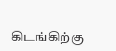கிடங்கிற்கு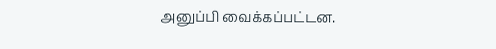அனுப்பி வைக்கப்பட்டன.